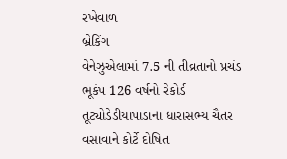રખેવાળ
બ્રેકિંગ
વેનેઝુએલામાં 7.5 ની તીવ્રતાનો પ્રચંડ ભૂકંપ 126 વર્ષનો રેકોર્ડ તૂટ્યોડેડીયાપાડાના ધારાસભ્ય ચૈતર વસાવાને કોર્ટે દોષિત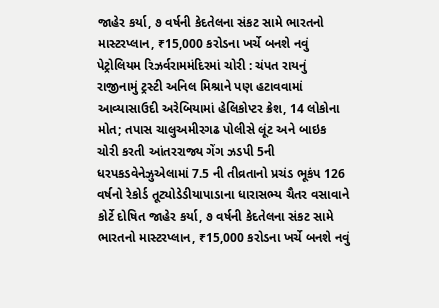જાહેર કર્યા, ૭ વર્ષની કેદતેલના સંકટ સામે ભારતનો માસ્ટરપ્લાન, ₹15,000 કરોડના ખર્ચે બનશે નવું પેટ્રોલિયમ રિઝર્વરામમંદિરમાં ચોરી : ચંપત રાયનું રાજીનામું ટ્રસ્ટી અનિલ મિશ્રાને પણ હટાવવામાં આવ્યાસાઉદી અરેબિયામાં હેલિકોપ્ટર ક્રેશ, 14 લોકોના મોત; તપાસ ચાલુઅમીરગઢ પોલીસે લૂંટ અને બાઇક ચોરી કરતી આંતરરાજ્ય ગેંગ ઝડપી 5ની ધરપકડવેનેઝુએલામાં 7.5 ની તીવ્રતાનો પ્રચંડ ભૂકંપ 126 વર્ષનો રેકોર્ડ તૂટ્યોડેડીયાપાડાના ધારાસભ્ય ચૈતર વસાવાને કોર્ટે દોષિત જાહેર કર્યા, ૭ વર્ષની કેદતેલના સંકટ સામે ભારતનો માસ્ટરપ્લાન, ₹15,000 કરોડના ખર્ચે બનશે નવું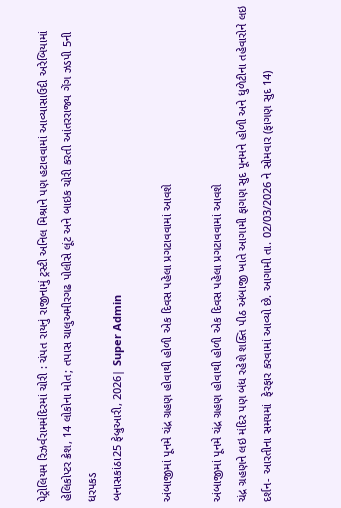પેટ્રોલિયમ રિઝર્વરામમંદિરમાં ચોરી : ચંપત રાયનું રાજીનામું ટ્રસ્ટી અનિલ મિશ્રાને પણ હટાવવામાં આવ્યાસાઉદી અરેબિયામાં હેલિકોપ્ટર ક્રેશ, 14 લોકોના મોત; તપાસ ચાલુઅમીરગઢ પોલીસે લૂંટ અને બાઇક ચોરી કરતી આંતરરાજ્ય ગેંગ ઝડપી 5ની ધરપકડ
બનાસકાંઠા25 ફેબ્રુઆરી, 2026| Super Admin

અંબાજીમાં પૂનમે ચંદ્ર ગ્રહણ હોવાથી હોળી એક દિવસ પહેલા પ્રગટાવવામાં આવશે

અંબાજીમાં પૂનમે ચંદ્ર ગ્રહણ હોવાથી હોળી એક દિવસ પહેલા પ્રગટાવવામાં આવશે
ચંદ્ર ગ્રહણને લઇ મંદિર પણ બંધ રહેશે શક્તિ પીઠ અંબાજી ખાતે આગામી ફાગણ સુદ પૂનમને હોળી અને ધુળેટીના તહેવારોને લઇ  દર્શન- આરતીના સમયમાં  ફેરફાર કરવામાં આવ્યો છે. આગામી તા. 02/03/2026 ને સોમવાર (ફાગણ સુદ 14)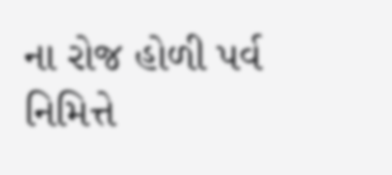ના રોજ હોળી પર્વ નિમિત્તે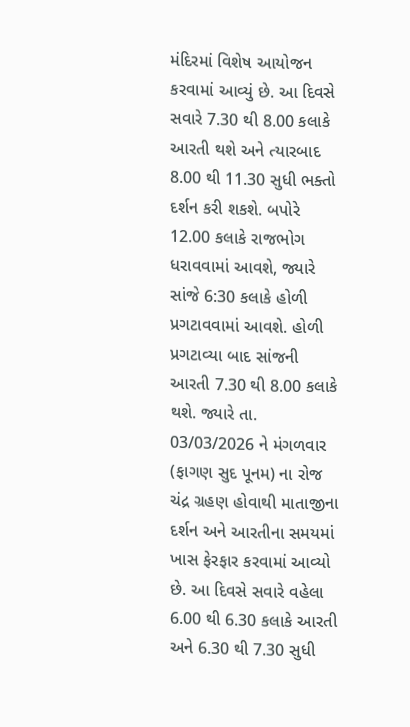મંદિરમાં વિશેષ આયોજન કરવામાં આવ્યું છે. આ દિવસે સવારે 7.30 થી 8.00 કલાકે આરતી થશે અને ત્યારબાદ 8.00 થી 11.30 સુધી ભક્તો દર્શન કરી શકશે. બપોરે 12.00 કલાકે રાજભોગ ધરાવવામાં આવશે, જ્યારે સાંજે 6:30 કલાકે હોળી પ્રગટાવવામાં આવશે. હોળી પ્રગટાવ્યા બાદ સાંજની આરતી 7.30 થી 8.00 કલાકે થશે. જ્યારે તા. 03/03/2026 ને મંગળવાર (ફાગણ સુદ પૂનમ) ના રોજ ચંદ્ર ગ્રહણ હોવાથી માતાજીના દર્શન અને આરતીના સમયમાં ખાસ ફેરફાર કરવામાં આવ્યો છે. આ દિવસે સવારે વહેલા 6.00 થી 6.30 કલાકે આરતી અને 6.30 થી 7.30 સુધી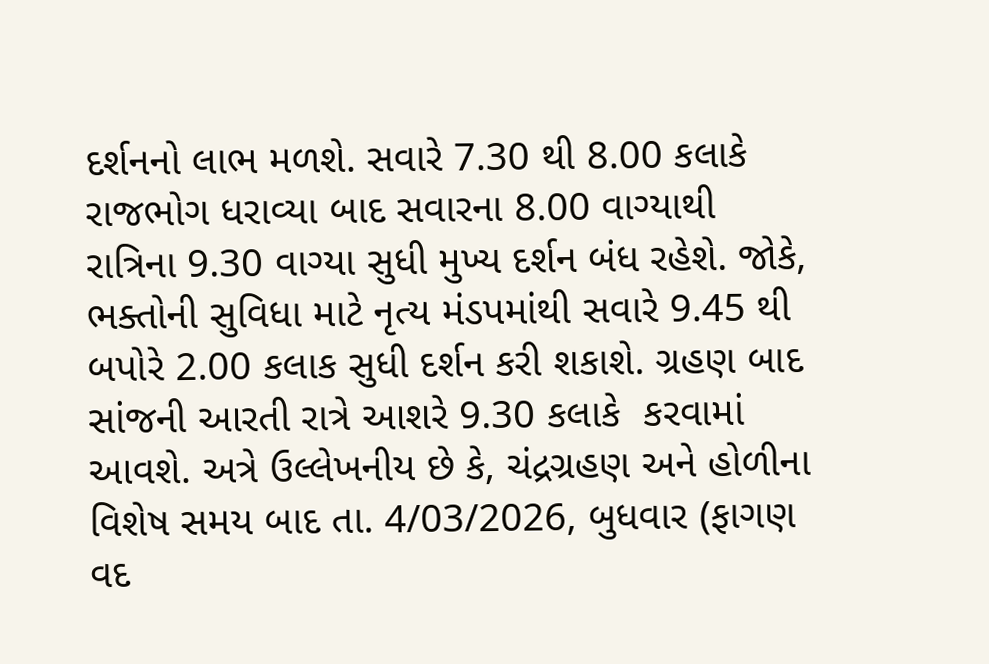દર્શનનો લાભ મળશે. સવારે 7.30 થી 8.00 કલાકે રાજભોગ ધરાવ્યા બાદ સવારના 8.00 વાગ્યાથી રાત્રિના 9.30 વાગ્યા સુધી મુખ્ય દર્શન બંધ રહેશે. જોકે, ભક્તોની સુવિધા માટે નૃત્ય મંડપમાંથી સવારે 9.45 થી બપોરે 2.00 કલાક સુધી દર્શન કરી શકાશે. ગ્રહણ બાદ સાંજની આરતી રાત્રે આશરે 9.30 કલાકે  કરવામાં આવશે. અત્રે ઉલ્લેખનીય છે કે, ચંદ્રગ્રહણ અને હોળીના વિશેષ સમય બાદ તા. 4/03/2026, બુધવાર (ફાગણ વદ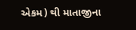એકમ) થી માતાજીના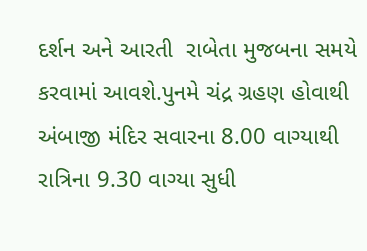દર્શન અને આરતી  રાબેતા મુજબના સમયે કરવામાં આવશે.પુનમે ચંદ્ર ગ્રહણ હોવાથી અંબાજી મંદિર સવારના 8.00 વાગ્યાથી રાત્રિના 9.30 વાગ્યા સુધી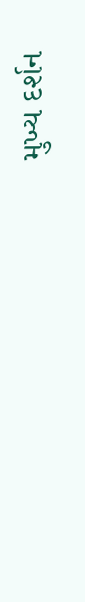મુખ્ય દર્શન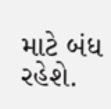માટે બંધ રહેશે.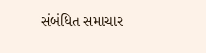સંબંધિત સમાચાર